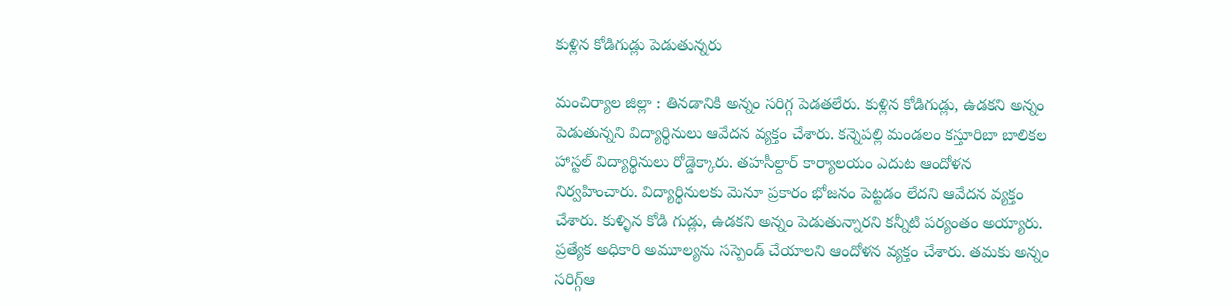కుళ్లిన కోడిగుడ్లు పెడుతున్న‌రు

మంచిర్యాల జిల్లా : తిన‌డానికి అన్నం స‌రిగ్గ పెడ‌త‌లేరు. కుళ్లిన కోడిగుడ్లు, ఉడ‌క‌ని అన్నం పెడుతున్న‌ని విద్యార్థినులు ఆవేద‌న వ్య‌క్తం చేశారు. కన్నెపల్లి మండలం కస్తూరిబా బాలికల హాస్టల్ విద్యార్థినులు రోడ్డెక్కారు. త‌హ‌సీల్దార్ కార్యాల‌యం ఎదుట ఆందోళ‌న నిర్వ‌హించారు. విద్యార్థినులకు మెనూ ప్రకారం భోజనం పెట్టడం లేదని ఆవేద‌న వ్య‌క్తం చేశారు. కుళ్ళిన కోడి గుడ్లు, ఉడకని అన్నం పెడుతున్నారని క‌న్నీటి ప‌ర్యంతం అయ్యారు. ప్ర‌త్యేక అధికారి అమూల్యను సస్పెండ్ చేయాలని ఆందోళ‌న వ్య‌క్తం చేశారు. త‌మ‌కు అన్నం సరిగ్గ్ఆ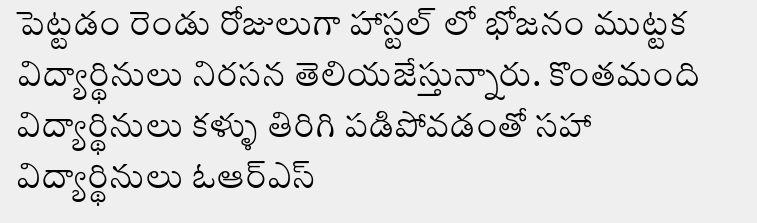పెట్ట‌డం రెండు రోజులుగా హాస్టల్ లో భోజనం ముట్టక విద్యార్థినులు నిరసన తెలియజేస్తున్నారు. కొంతమంది విద్యార్థినులు కళ్ళు తిరిగి పడిపోవడంతో సహా విద్యార్థినులు ఓఆర్ఎస్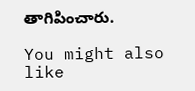తాగిపించారు.

You might also like